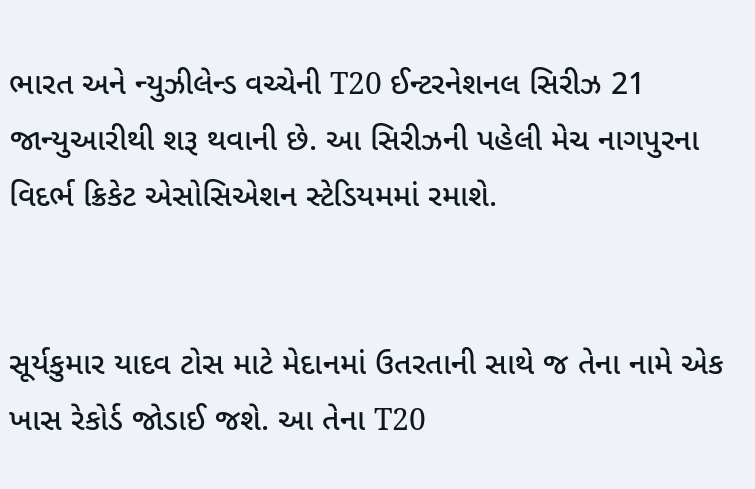ભારત અને ન્યુઝીલેન્ડ વચ્ચેની T20 ઈન્ટરનેશનલ સિરીઝ 21 જાન્યુઆરીથી શરૂ થવાની છે. આ સિરીઝની પહેલી મેચ નાગપુરના વિદર્ભ ક્રિકેટ એસોસિએશન સ્ટેડિયમમાં રમાશે.


સૂર્યકુમાર યાદવ ટોસ માટે મેદાનમાં ઉતરતાની સાથે જ તેના નામે એક ખાસ રેકોર્ડ જોડાઈ જશે. આ તેના T20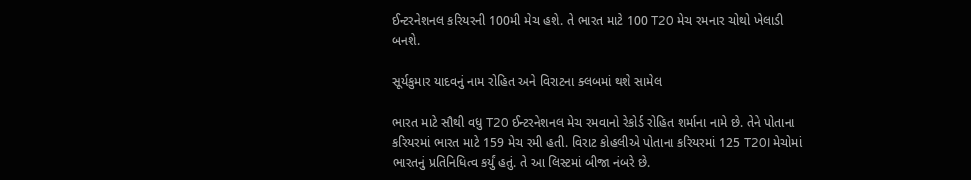ઈન્ટરનેશનલ કરિયરની 100મી મેચ હશે. તે ભારત માટે 100 T20 મેચ રમનાર ચોથો ખેલાડી બનશે.

સૂર્યકુમાર યાદવનું નામ રોહિત અને વિરાટના ક્લબમાં થશે સામેલ

ભારત માટે સૌથી વધુ T20 ઈન્ટરનેશનલ મેચ રમવાનો રેકોર્ડ રોહિત શર્માના નામે છે. તેને પોતાના કરિયરમાં ભારત માટે 159 મેચ રમી હતી. વિરાટ કોહલીએ પોતાના કરિયરમાં 125 T20I મેચોમાં ભારતનું પ્રતિનિધિત્વ કર્યું હતું. તે આ લિસ્ટમાં બીજા નંબરે છે.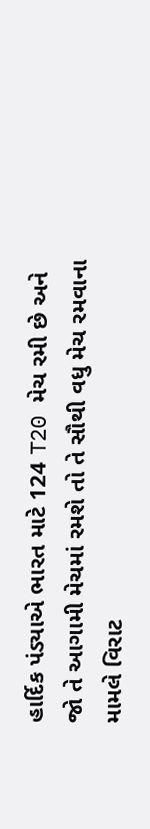હાર્દિક પંડ્યાએ ભારત માટે 124 T20 મેચ રમી છે અને જો તે આગામી મેચમાં રમશે તો તે સૌથી વધુ મેચ રમવાના મામલે વિરાટ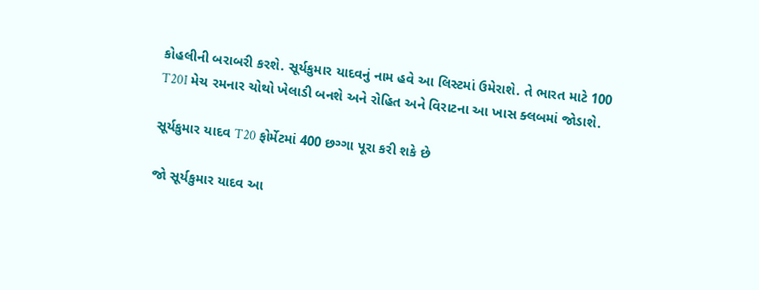કોહલીની બરાબરી કરશે. સૂર્યકુમાર યાદવનું નામ હવે આ લિસ્ટમાં ઉમેરાશે. તે ભારત માટે 100 T20I મેચ રમનાર ચોથો ખેલાડી બનશે અને રોહિત અને વિરાટના આ ખાસ ક્લબમાં જોડાશે.

સૂર્યકુમાર યાદવ T20 ફોર્મેટમાં 400 છગ્ગા પૂરા કરી શકે છે

જો સૂર્યકુમાર યાદવ આ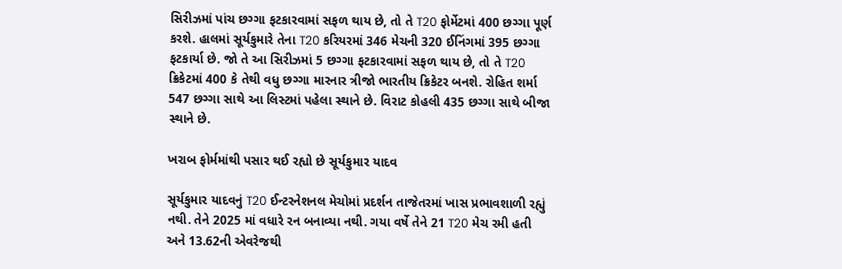સિરીઝમાં પાંચ છગ્ગા ફટકારવામાં સફળ થાય છે, તો તે T20 ફોર્મેટમાં 400 છગ્ગા પૂર્ણ કરશે. હાલમાં સૂર્યકુમારે તેના T20 કરિયરમાં 346 મેચની 320 ઈનિંગમાં 395 છગ્ગા ફટકાર્યા છે. જો તે આ સિરીઝમાં 5 છગ્ગા ફટકારવામાં સફળ થાય છે, તો તે T20 ક્રિકેટમાં 400 કે તેથી વધુ છગ્ગા મારનાર ત્રીજો ભારતીય ક્રિકેટર બનશે. રોહિત શર્મા 547 છગ્ગા સાથે આ લિસ્ટમાં પહેલા સ્થાને છે. વિરાટ કોહલી 435 છગ્ગા સાથે બીજા સ્થાને છે.

ખરાબ ફોર્મમાંથી પસાર થઈ રહ્યો છે સૂર્યકુમાર યાદવ

સૂર્યકુમાર યાદવનું T20 ઈન્ટરનેશનલ મેચોમાં પ્રદર્શન તાજેતરમાં ખાસ પ્રભાવશાળી રહ્યું નથી. તેને 2025 માં વધારે રન બનાવ્યા નથી. ગયા વર્ષે તેને 21 T20 મેચ રમી હતી અને 13.62ની એવરેજથી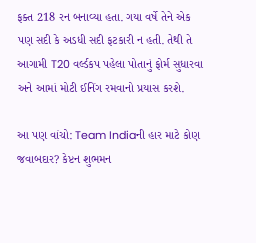ફક્ત 218 રન બનાવ્યા હતા. ગયા વર્ષે તેને એક પણ સદી કે અડધી સદી ફટકારી ન હતી. તેથી તે આગામી T20 વર્લ્ડકપ પહેલા પોતાનું ફોર્મ સુધારવા અને આમાં મોટી ઈનિંગ રમવાનો પ્રયાસ કરશે.

આ પણ વાંચો: Team Indiaની હાર માટે કોણ જવાબદાર? કેપ્ટન શુભમન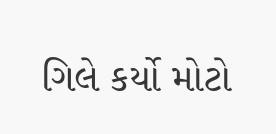ગિલે કર્યો મોટો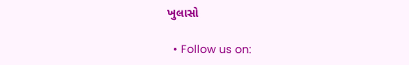ખુલાસો

  • Follow us on: